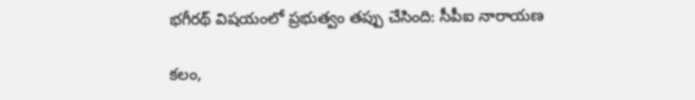భ‌గీర‌థ్ విష‌యంలో ప్ర‌భుత్వం త‌ప్పు చేసింది: సీపీఐ నారాయణ

క‌లం,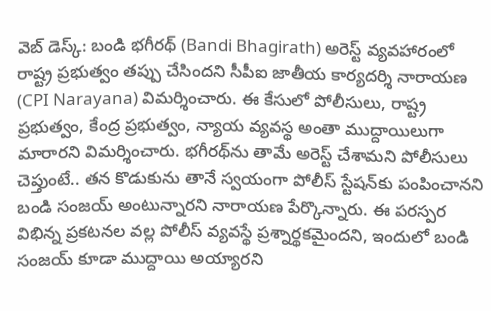వెబ్ డెస్క్‌: బండి భ‌గీర‌థ్ (Bandi Bhagirath) అరెస్ట్ వ్య‌వ‌హారంలో రాష్ట్ర ప్ర‌భుత్వం త‌ప్పు చేసింద‌ని సీపీఐ జాతీయ కార్య‌ద‌ర్శి నారాయ‌ణ (CPI Narayana) విమ‌ర్శించారు. ఈ కేసులో పోలీసులు, రాష్ట్ర ప్ర‌భుత్వం, కేంద్ర ప్ర‌భుత్వం, న్యాయ వ్య‌వ‌స్థ అంతా ముద్దాయిలుగా మారార‌ని విమ‌ర్శించారు. భ‌గీర‌థ్‌ను తామే అరెస్ట్ చేశామ‌ని పోలీసులు చెప్తుంటే.. త‌న కొడుకును తానే స్వ‌యంగా పోలీస్ స్టేష‌న్‌కు పంపించాన‌ని బండి సంజ‌య్ అంటున్నార‌ని నారాయ‌ణ పేర్కొన్నారు. ఈ ప‌ర‌స్ప‌ర విభిన్న ప్ర‌క‌ట‌న‌ల వ‌ల్ల పోలీస్ వ్య‌వ‌స్థే ప్ర‌శ్నార్థ‌క‌మైంద‌ని, ఇందులో బండి సంజ‌య్ కూడా ముద్దాయి అయ్యార‌ని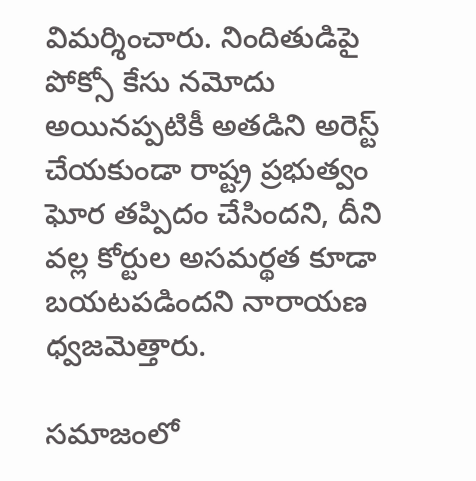విమ‌ర్శించారు. నిందితుడిపై పోక్సో కేసు న‌మోదు అయిన‌ప్ప‌టికీ అత‌డిని అరెస్ట్ చేయ‌కుండా రాష్ట్ర ప్ర‌భుత్వం ఘోర త‌ప్పిదం చేసింద‌ని, దీని వ‌ల్ల కోర్టుల అస‌మ‌ర్థ‌త కూడా బ‌య‌ట‌ప‌డింద‌ని నారాయ‌ణ ధ్వ‌జ‌మెత్తారు.

స‌మాజంలో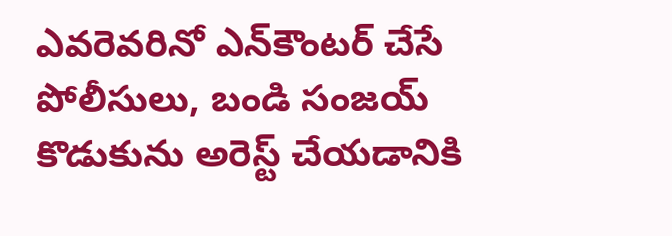ఎవ‌రెవ‌రినో ఎన్‌కౌంట‌ర్ చేసే పోలీసులు, బండి సంజ‌య్ కొడుకును అరెస్ట్ చేయ‌డానికి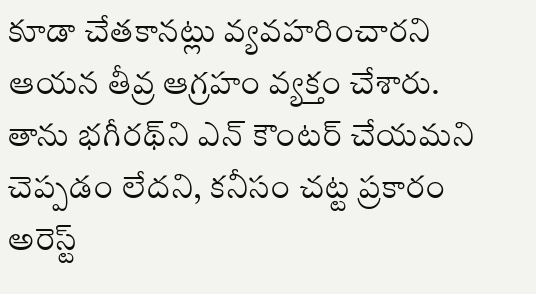కూడా చేత‌కాన‌ట్లు వ్య‌వ‌హ‌రించార‌ని ఆయ‌న తీవ్ర ఆగ్ర‌హం వ్య‌క్తం చేశారు. తాను భ‌గీర‌థ్‌ని ఎన్ కౌంట‌ర్ చేయ‌మ‌ని చెప్ప‌డం లేద‌ని, క‌నీసం చ‌ట్ట ప్ర‌కారం అరెస్ట్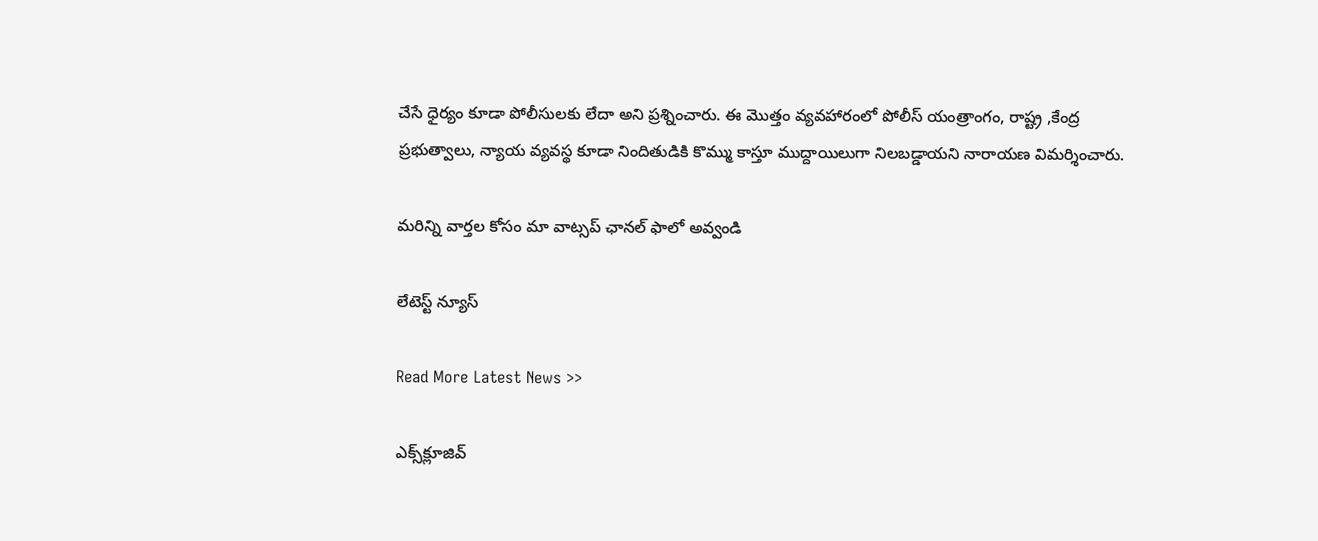చేసే ధైర్యం కూడా పోలీసుల‌కు లేదా అని ప్ర‌శ్నించారు. ఈ మొత్తం వ్య‌వ‌హారంలో పోలీస్ యంత్రాంగం, రాష్ట్ర ,కేంద్ర ప్ర‌భుత్వాలు, న్యాయ వ్య‌వ‌స్థ కూడా నిందితుడికి కొమ్ము కాస్తూ ముద్దాయిలుగా నిల‌బ‌డ్డాయ‌ని నారాయ‌ణ విమ‌ర్శించారు.

మ‌రిన్ని వార్త‌ల కోసం మా వాట్స‌ప్ ఛాన‌ల్ ఫాలో అవ్వండి

లేటెస్ట్ న్యూస్‌

Read More Latest News >>

ఎక్స్‌క్లూజివ్‌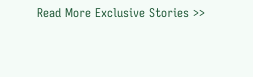Read More Exclusive Stories >>